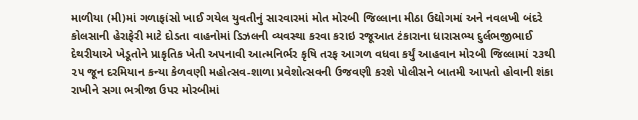માળીયા (મી)માં ગળાફાંસો ખાઈ ગયેલ યુવતીનું સારવારમાં મોત મોરબી જિલ્લાના મીઠા ઉદ્યોગમાં અને નવલખી બંદરે કોલસાની હેરાફેરી માટે દોડતા વાહનોમાં ડિઝલની વ્યવસ્થા કરવા કરાઇ રજૂઆત ટંકારાના ધારાસભ્ય દુર્લભજીભાઈ દેથરીયાએ ખેડૂતોને પ્રાકૃતિક ખેતી અપનાવી આત્મનિર્ભર કૃષિ તરફ આગળ વધવા કર્યું આહવાન મોરબી જિલ્લામાં ૨૩થી ૨૫ જૂન દરમિયાન કન્યા કેળવણી મહોત્સવ-શાળા પ્રવેશોત્સવની ઉજવણી કરશે પોલીસને બાતમી આપતો હોવાની શંકા રાખીને સગા ભત્રીજા ઉપર મોરબીમાં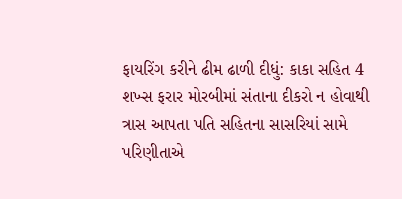ફાયરિંગ કરીને ઢીમ ઢાળી દીધું: કાકા સહિત 4 શખ્સ ફરાર મોરબીમાં સંતાના દીકરો ન હોવાથી ત્રાસ આપતા પતિ સહિતના સાસરિયાં સામે પરિણીતાએ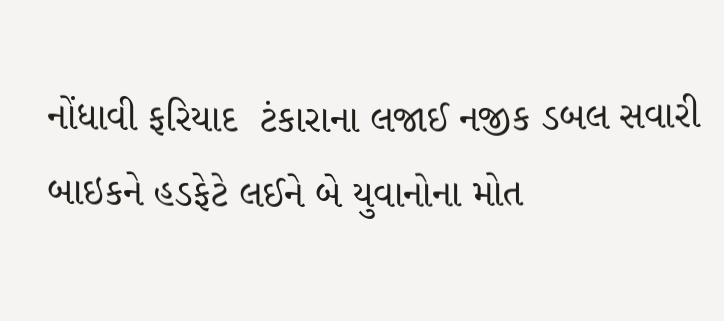નોંધાવી ફરિયાદ  ટંકારાના લજાઈ નજીક ડબલ સવારી બાઇકને હડફેટે લઈને બે યુવાનોના મોત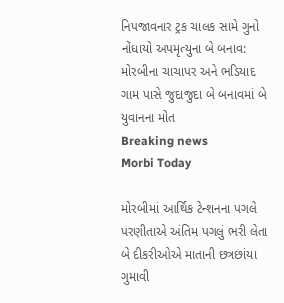નિપજાવનાર ટ્રક ચાલક સામે ગુનો નોંધાયો અપમૃત્યુના બે બનાવ: મોરબીના ચાચાપર અને ભડિયાદ ગામ પાસે જુદાજુદા બે બનાવમાં બે યુવાનના મોત
Breaking news
Morbi Today

મોરબીમાં આર્થિક ટેન્શનના પગલે પરણીતાએ અંતિમ પગલું ભરી લેતા બે દીકરીઓએ માતાની છત્રછાંયા ગુમાવી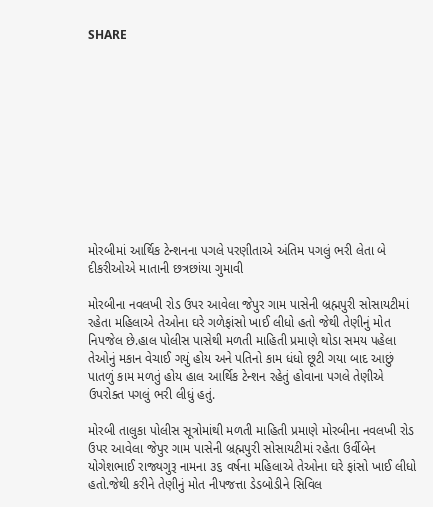SHARE











મોરબીમાં આર્થિક ટેન્શનના પગલે પરણીતાએ અંતિમ પગલું ભરી લેતા બે દીકરીઓએ માતાની છત્રછાંયા ગુમાવી

મોરબીના નવલખી રોડ ઉપર આવેલા જેપુર ગામ પાસેની બ્રહ્મપુરી સોસાયટીમાં રહેતા મહિલાએ તેઓના ઘરે ગળેફાંસો ખાઈ લીધો હતો જેથી તેણીનું મોત નિપજેલ છે.હાલ પોલીસ પાસેથી મળતી માહિતી પ્રમાણે થોડા સમય પહેલા તેઓનું મકાન વેચાઈ ગયું હોય અને પતિનો કામ ધંધો છૂટી ગયા બાદ આછું પાતળું કામ મળતું હોય હાલ આર્થિક ટેન્શન રહેતું હોવાના પગલે તેણીએ ઉપરોક્ત પગલું ભરી લીધું હતું.

મોરબી તાલુકા પોલીસ સૂત્રોમાંથી મળતી માહિતી પ્રમાણે મોરબીના નવલખી રોડ ઉપર આવેલા જેપુર ગામ પાસેની બ્રહ્મપુરી સોસાયટીમાં રહેતા ઉર્વીબેન યોગેશભાઈ રાજ્યગુરૂ નામના ૩૬ વર્ષના મહિલાએ તેઓના ઘરે ફાંસો ખાઈ લીધો હતો.જેથી કરીને તેણીનું મોત નીપજત્તા ડેડબોડીને સિવિલ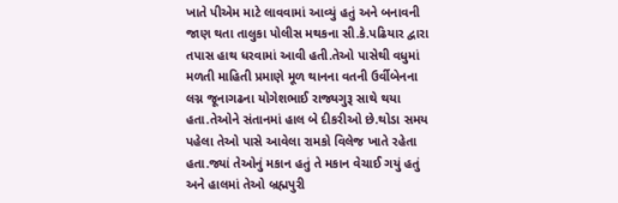ખાતે પીએમ માટે લાવવામાં આવ્યું હતું અને બનાવની જાણ થતા તાલુકા પોલીસ મથકના સી.કે.પઢિયાર દ્વારા તપાસ હાથ ધરવામાં આવી હતી.તેઓ પાસેથી વધુમાં મળતી માહિતી પ્રમાણે મૂળ થાનના વતની ઉર્વીબેનના લગ્ન જૂનાગઢના યોગેશભાઈ રાજ્યગુરૂ સાથે થયા હતા.તેઓને સંતાનમાં હાલ બે દીકરીઓ છે.થોડા સમય પહેલા તેઓ પાસે આવેલા રામકો વિલેજ ખાતે રહેતા હતા.જ્યાં તેઓનું મકાન હતું તે મકાન વેચાઈ ગયું હતું અને હાલમાં તેઓ બ્રહ્મપુરી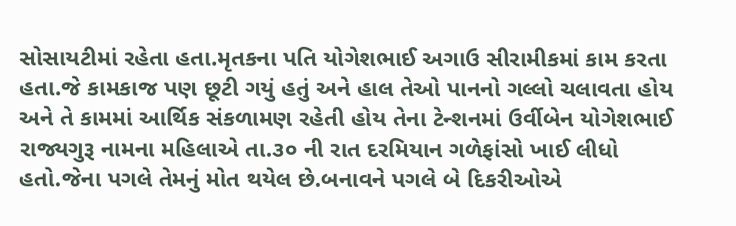સોસાયટીમાં રહેતા હતા.મૃતકના પતિ યોગેશભાઈ અગાઉ સીરામીકમાં કામ કરતા હતા.જે કામકાજ પણ છૂટી ગયું હતું અને હાલ તેઓ પાનનો ગલ્લો ચલાવતા હોય અને તે કામમાં આર્થિક સંકળામણ રહેતી હોય તેના ટેન્શનમાં ઉર્વીબેન યોગેશભાઈ રાજ્યગુરૂ નામના મહિલાએ તા.૩૦ ની રાત દરમિયાન ગળેફાંસો ખાઈ લીધો હતો.જેના પગલે તેમનું મોત થયેલ છે.બનાવને પગલે બે દિકરીઓએ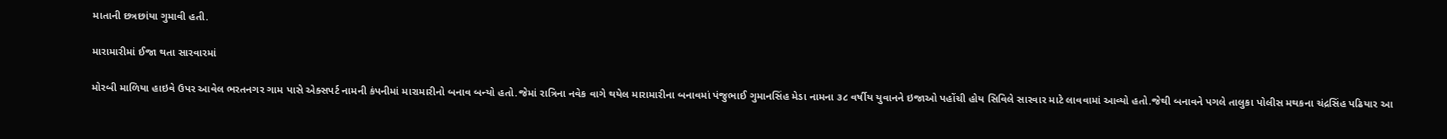માતાની છત્રછાંયા ગુમાવી હતી.

મારામારીમાં ઈજા થતા સારવારમાં

મોરબી માળિયા હાઇવે ઉપર આવેલ ભરતનગર ગામ પાસે એક્સપર્ટ નામની કંપનીમાં મારામારીનો બનાવ બન્યો હતો.જેમાં રાત્રિના નવેક વાગે થયેલ મારામારીના બનાવમાં પંજુભાઈ ગુમાનસિંહ મેડા નામના ૩૮ વર્ષીય યુવાનને ઇજાઓ પહોંચી હોય સિવિલે સારવાર માટે લાવવામાં આવ્યો હતો.જેથી બનાવને પગલે તાલુકા પોલીસ મથકના ચંદ્રસિંહ પઢિયાર આ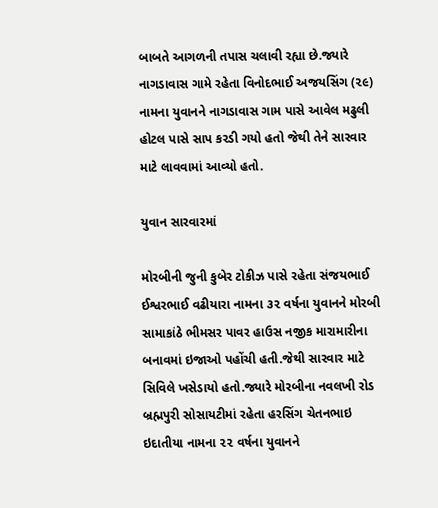બાબતે આગળની તપાસ ચલાવી રહ્યા છે.જ્યારે નાગડાવાસ ગામે રહેતા વિનોદભાઈ અજયસિંગ (૨૯) નામના યુવાનને નાગડાવાસ ગામ પાસે આવેલ મઢુલી હોટલ પાસે સાપ કરડી ગયો હતો જેથી તેને સારવાર માટે લાવવામાં આવ્યો હતો.

યુવાન સારવારમાં

મોરબીની જુની કુબેર ટોકીઝ પાસે રહેતા સંજયભાઈ ઈશ્વરભાઈ વઢીયારા નામના ૩૨ વર્ષના યુવાનને મોરબી સામાકાંઠે ભીમસર પાવર હાઉસ નજીક મારામારીના બનાવમાં ઇજાઓ પહોંચી હતી.જેથી સારવાર માટે સિવિલે ખસેડાયો હતો.જ્યારે મોરબીના નવલખી રોડ બ્રહ્મપુરી સોસાયટીમાં રહેતા હરસિંગ ચેતનભાઇ ઇદાતીયા નામના ૨૨ વર્ષના યુવાનને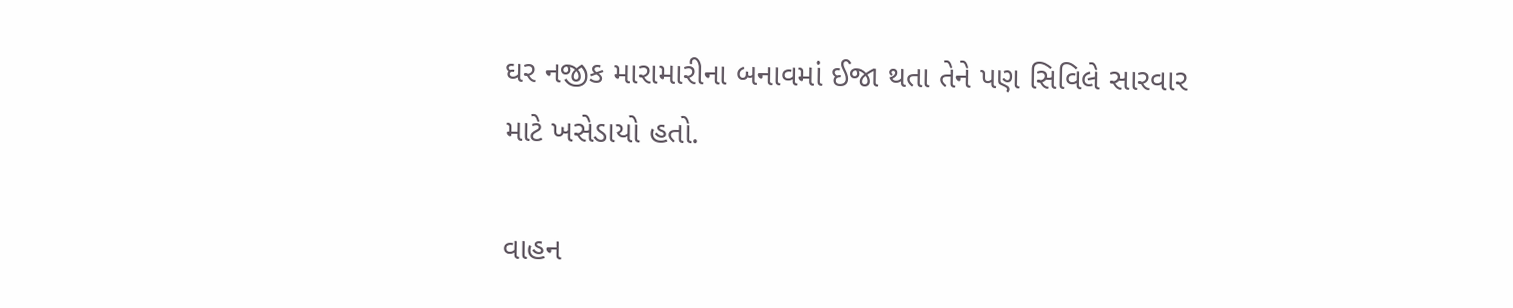ઘર નજીક મારામારીના બનાવમાં ઈજા થતા તેને પણ સિવિલે સારવાર માટે ખસેડાયો હતો.

વાહન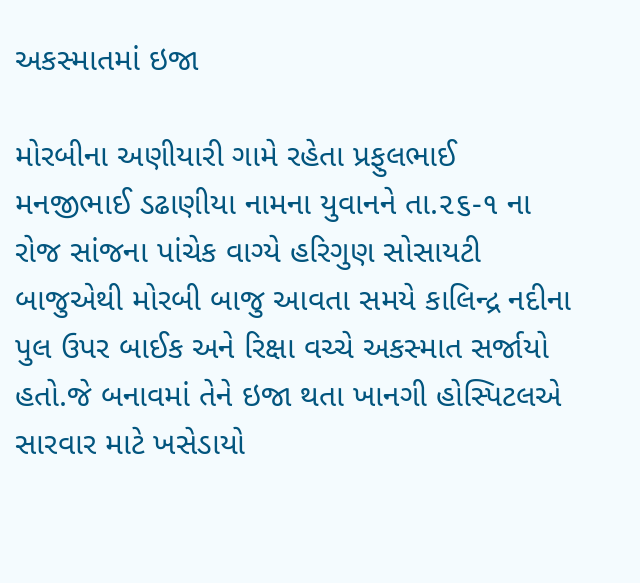અકસ્માતમાં ઇજા

મોરબીના અણીયારી ગામે રહેતા પ્રફુલભાઈ મનજીભાઈ ડઢાણીયા નામના યુવાનને તા.૨૬-૧ ના રોજ સાંજના પાંચેક વાગ્યે હરિગુણ સોસાયટી બાજુએથી મોરબી બાજુ આવતા સમયે કાલિન્દ્ર નદીના પુલ ઉપર બાઈક અને રિક્ષા વચ્ચે અકસ્માત સર્જાયો હતો.જે બનાવમાં તેને ઇજા થતા ખાનગી હોસ્પિટલએ સારવાર માટે ખસેડાયો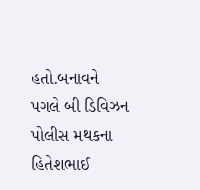હતો.બનાવને પગલે બી ડિવિઝન પોલીસ મથકના હિતેશભાઈ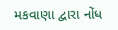મકવાણા દ્વારા નોંધ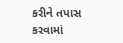કરીને તપાસ કરવામાં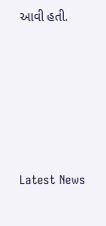આવી હતી.






Latest News